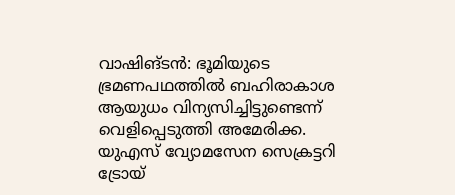വാഷിങ്ടൻ: ഭൂമിയുടെ ഭ്രമണപഥത്തിൽ ബഹിരാകാശ ആയുധം വിന്യസിച്ചിട്ടുണ്ടെന്ന് വെളിപ്പെടുത്തി അമേരിക്ക. യുഎസ് വ്യോമസേന സെക്രട്ടറി ട്രോയ്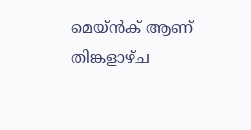മെയ്ൻക് ആണ് തിങ്കളാഴ്ച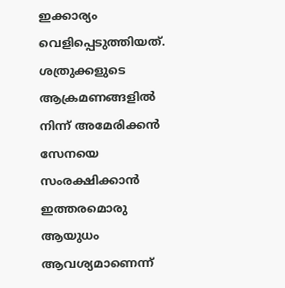ഇക്കാര്യം വെളിപ്പെടുത്തിയത്. ശത്രുക്കളുടെ ആക്രമണങ്ങളിൽ നിന്ന് അമേരിക്കൻ സേനയെ സംരക്ഷിക്കാൻ ഇത്തരമൊരു ആയുധം ആവശ്യമാണെന്ന്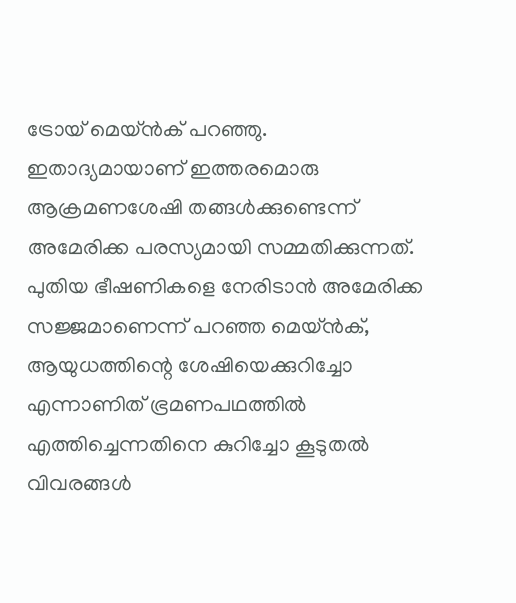ട്രോയ് മെയ്ൻക് പറഞ്ഞു.
ഇതാദ്യമായാണ് ഇത്തരമൊരു ആക്രമണശേഷി തങ്ങൾക്കുണ്ടെന്ന് അമേരിക്ക പരസ്യമായി സമ്മതിക്കുന്നത്. പുതിയ ഭീഷണികളെ നേരിടാൻ അമേരിക്ക സജ്ജമാണെന്ന് പറഞ്ഞ മെയ്ൻക്, ആയുധത്തിന്റെ ശേഷിയെക്കുറിച്ചോ എന്നാണിത് ഭ്രമണപഥത്തിൽ എത്തിച്ചെന്നതിനെ കുറിച്ചോ കൂടുതൽ വിവരങ്ങൾ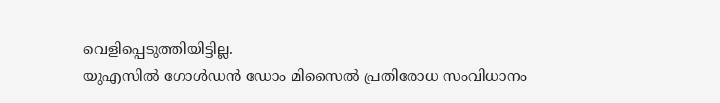വെളിപ്പെടുത്തിയിട്ടില്ല.
യുഎസിൽ ഗോൾഡൻ ഡോം മിസൈൽ പ്രതിരോധ സംവിധാനം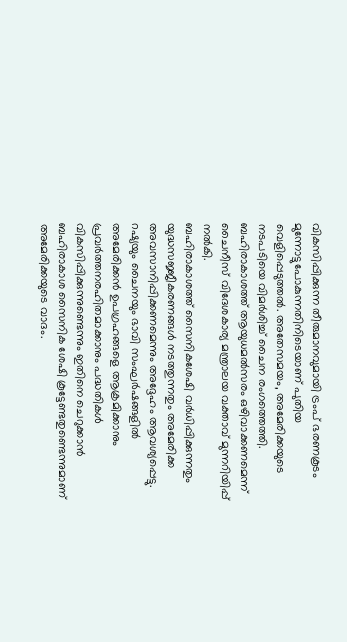വികസിപ്പിക്കുന്ന തീരുമാനവുമായി ട്രംപ് ഭരണകൂടം മുന്നോട്ടുപോകുന്നതിനിടെയാണ് പുതിയ വെളിപ്പെടുത്തൽ. അതേസമയം, അമേരിക്കയുടെ നടപടിയെ വിമർശിച്ച് ചൈന രംഗത്തെത്തി. ബഹിരാകാശത്ത് ആയുധമൽസരം ഒഴിവാക്കണമെന്ന് ചൈനീസ് വിദേശകാര്യ മന്ത്രാലയ വക്താവ് മുന്നറിയിപ്പ് നൽകി.
ബഹിരാകാശത്ത് സൈനികശേഷി വർധിപ്പിക്കുന്നതും യുദ്ധസജ്ജീകരണങ്ങൾ നടത്തുന്നതും അമേരിക്ക അവസാനിപ്പിക്കണമെന്നും അദ്ദേഹം ആവശ്യപ്പെട്ടു. റഷ്യയും ചൈനയും ഭാവി സംഘർഷങ്ങളിൽ അമേരിക്കൻ ഉപഗ്രഹങ്ങളെ ആക്രമിക്കാനും പ്രവർത്തനരഹിതമാക്കാനും പദ്ധതികൾ വികസിപ്പിക്കുന്നുണ്ടെന്നും ഇതിനെ ചെറുക്കാൻ ബഹിരാകാശ സൈനിക ശേഷി കൂട്ടേണ്ടതുണ്ടെന്നുമാണ് അമേരിക്കയുടെ വാദം.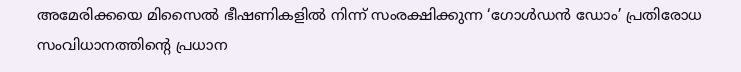അമേരിക്കയെ മിസൈൽ ഭീഷണികളിൽ നിന്ന് സംരക്ഷിക്കുന്ന ‘ഗോൾഡൻ ഡോം’ പ്രതിരോധ സംവിധാനത്തിന്റെ പ്രധാന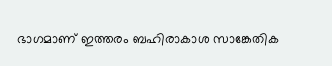ഭാഗമാണ് ഇത്തരം ബഹിരാകാശ സാങ്കേതിക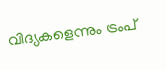വിദ്യകളെന്നും ട്രംപ്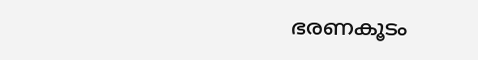ഭരണകൂടം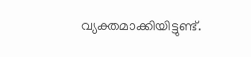വ്യക്തമാക്കിയിട്ടുണ്ട്.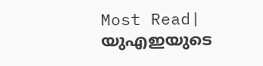Most Read| യുഎഇയുടെ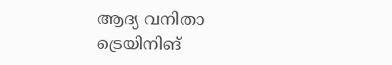ആദ്യ വനിതാ ട്രെയിനിങ്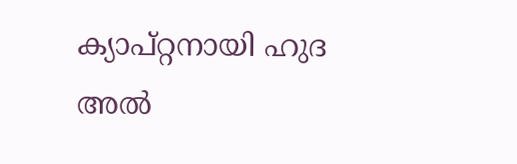ക്യാപ്റ്റനായി ഹുദ അൽ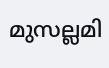മുസല്ലമി